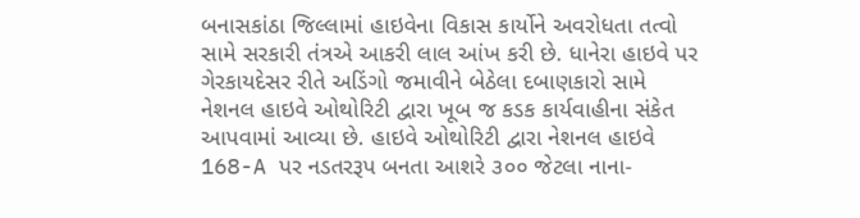બનાસકાંઠા જિલ્લામાં હાઇવેના વિકાસ કાર્યોને અવરોધતા તત્વો સામે સરકારી તંત્રએ આકરી લાલ આંખ કરી છે. ધાનેરા હાઇવે પર ગેરકાયદેસર રીતે અડિંગો જમાવીને બેઠેલા દબાણકારો સામે નેશનલ હાઇવે ઓથોરિટી દ્વારા ખૂબ જ કડક કાર્યવાહીના સંકેત આપવામાં આવ્યા છે. હાઇવે ઓથોરિટી દ્વારા નેશનલ હાઇવે 168-A પર નડતરરૂપ બનતા આશરે ૩૦૦ જેટલા નાના-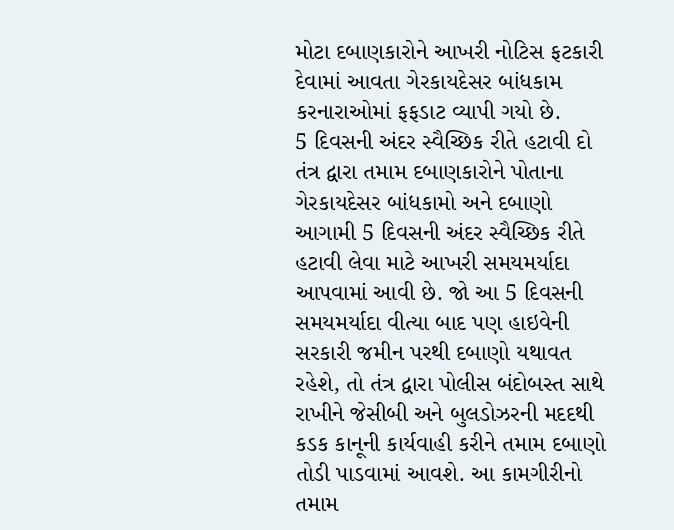મોટા દબાણકારોને આખરી નોટિસ ફટકારી દેવામાં આવતા ગેરકાયદેસર બાંધકામ કરનારાઓમાં ફફડાટ વ્યાપી ગયો છે.
5 દિવસની અંદર સ્વૈચ્છિક રીતે હટાવી દો
તંત્ર દ્વારા તમામ દબાણકારોને પોતાના ગેરકાયદેસર બાંધકામો અને દબાણો આગામી 5 દિવસની અંદર સ્વૈચ્છિક રીતે હટાવી લેવા માટે આખરી સમયમર્યાદા આપવામાં આવી છે. જો આ 5 દિવસની સમયમર્યાદા વીત્યા બાદ પણ હાઇવેની સરકારી જમીન પરથી દબાણો યથાવત રહેશે, તો તંત્ર દ્વારા પોલીસ બંદોબસ્ત સાથે રાખીને જેસીબી અને બુલડોઝરની મદદથી કડક કાનૂની કાર્યવાહી કરીને તમામ દબાણો તોડી પાડવામાં આવશે. આ કામગીરીનો તમામ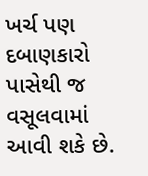ખર્ચ પણ દબાણકારો પાસેથી જ વસૂલવામાં આવી શકે છે.